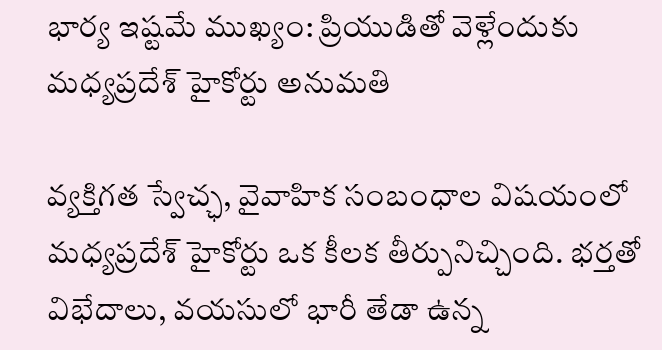భార్య ఇష్టమే ముఖ్యం: ప్రియుడితో వెళ్లేందుకు మధ్యప్రదేశ్ హైకోర్టు అనుమతి

వ్యక్తిగత స్వేచ్ఛ, వైవాహిక సంబంధాల విషయంలో మధ్యప్రదేశ్ హైకోర్టు ఒక కీలక తీర్పునిచ్చింది. భర్తతో విభేదాలు, వయసులో భారీ తేడా ఉన్న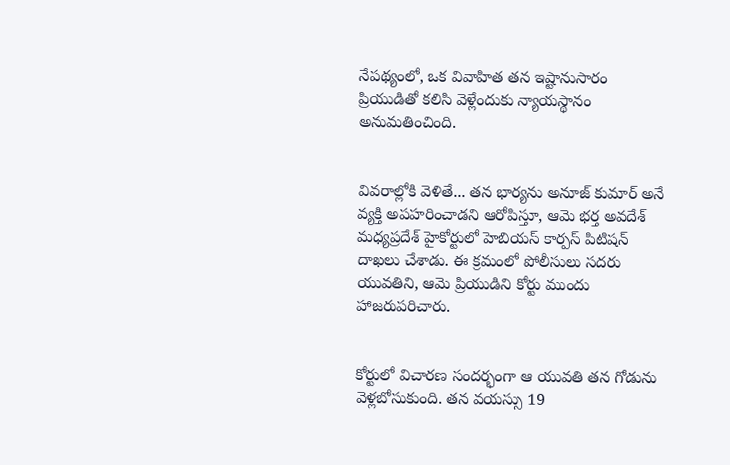నేపథ్యంలో, ఒక వివాహిత తన ఇష్టానుసారం ప్రియుడితో కలిసి వెళ్లేందుకు న్యాయస్థానం అనుమతించింది.


వివరాల్లోకి వెళితే... తన భార్యను అనూజ్ కుమార్ అనే వ్యక్తి అపహరించాడని ఆరోపిస్తూ, ఆమె భర్త అవదేశ్ మధ్యప్రదేశ్ హైకోర్టులో హెబియస్ కార్పస్ పిటిషన్ దాఖలు చేశాడు. ఈ క్రమంలో పోలీసులు సదరు యువతిని, ఆమె ప్రియుడిని కోర్టు ముందు హాజరుపరిచారు.


కోర్టులో విచారణ సందర్భంగా ఆ యువతి తన గోడును వెళ్లబోసుకుంది. తన వయస్సు 19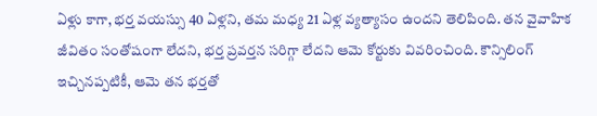ఏళ్లు కాగా, భర్త వయస్సు 40 ఏళ్లని, తమ మధ్య 21 ఏళ్ల వ్యత్యాసం ఉందని తెలిపింది. తన వైవాహిక జీవితం సంతోషంగా లేదని, భర్త ప్రవర్తన సరిగ్గా లేదని ఆమె కోర్టుకు వివరించింది. కౌన్సిలింగ్ ఇచ్చినప్పటికీ, ఆమె తన భర్తతో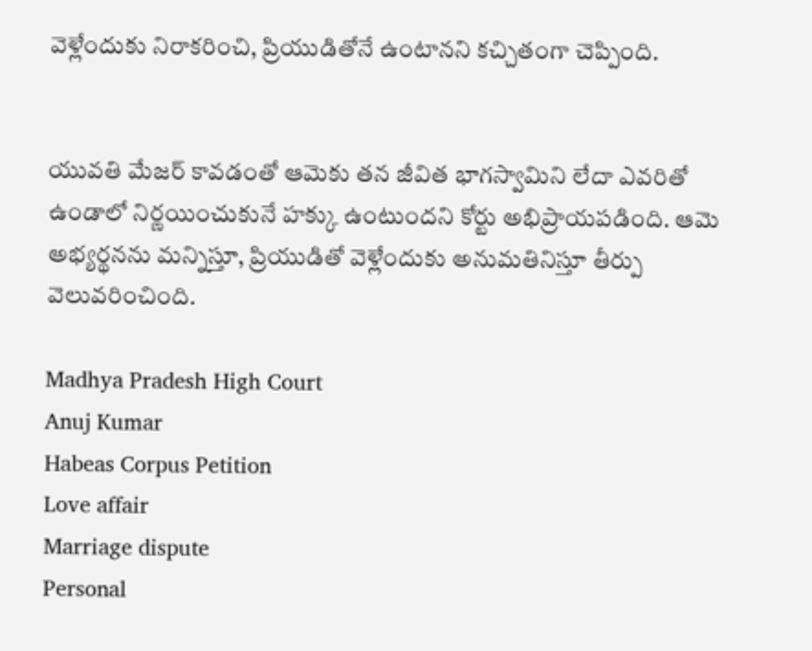వెళ్లేందుకు నిరాకరించి, ప్రియుడితోనే ఉంటానని కచ్చితంగా చెప్పింది.


యువతి మేజర్ కావడంతో ఆమెకు తన జీవిత భాగస్వామిని లేదా ఎవరితో ఉండాలో నిర్ణయించుకునే హక్కు ఉంటుందని కోర్టు అభిప్రాయపడింది. ఆమె అభ్యర్థనను మన్నిస్తూ, ప్రియుడితో వెళ్లేందుకు అనుమతినిస్తూ తీర్పు వెలువరించింది.

Madhya Pradesh High Court
Anuj Kumar
Habeas Corpus Petition
Love affair
Marriage dispute
Personal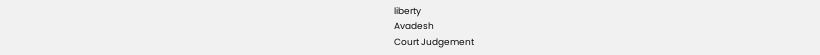liberty
Avadesh
Court Judgement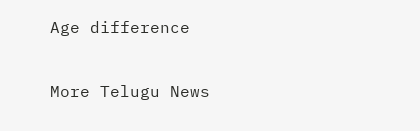Age difference

More Telugu News